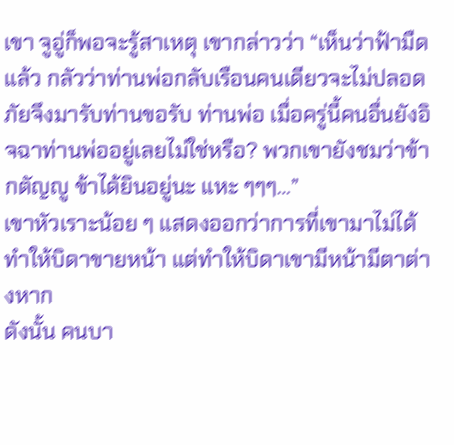เขา จูอู่ก็พอจะรู้สาเหตุ เขากล่าวว่า “เห็นว่าฟ้ามืดแล้ว กลัวว่าท่านพ่อกลับเรือนคนเดียวจะไม่ปลอดภัยจึงมารับท่านขอรับ ท่านพ่อ เมื่อครู่นี้คนอื่นยังอิจฉาท่านพ่ออยู่เลยไม่ใช่หรือ? พวกเขายังชมว่าข้ากตัญญู ข้าได้ยินอยู่นะ แหะ ๆๆๆ…”
เขาหัวเราะน้อย ๆ แสดงออกว่าการที่เขามาไม่ได้ทำให้บิดาขายหน้า แต่ทำให้บิดาเขามีหน้ามีตาต่างหาก
ดังนั้น คนบา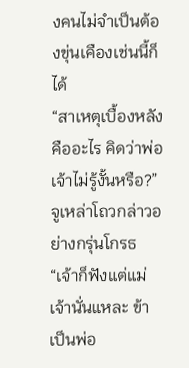งคนไม่จำเป็นต้องขุ่นเคืองเช่นนี้ก็ได้
“สาเหตุเบื้องหลังคืออะไร คิดว่าพ่อเจ้าไม่รู้งั้นหรือ?” จูเหล่าโถวกล่าวอย่างกรุ่นโกรธ “เจ้าก็ฟังแต่แม่เจ้านั่นแหละ ข้าเป็นพ่อ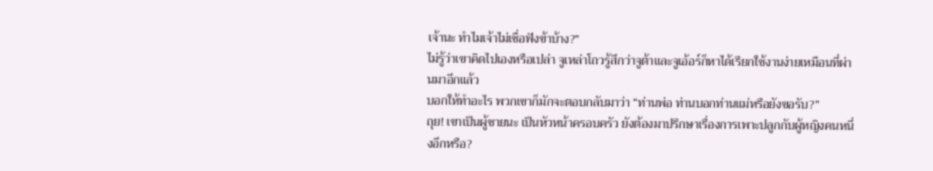เจ้านะ ทำไมเจ้าไม่เชื่อฟังข้าบ้าง?”
ไม่รู้ว่าเขาคิดไปเองหรือเปล่า จูเหล่าโถวรู้สึกว่าจูต้าและจูเอ้อร์ก็หาได้เรียกใช้งานง่ายเหมือนที่ผ่านมาอีกแล้ว
บอกให้ทำอะไร พวกเขาก็มักจะตอบกลับมาว่า “ท่านพ่อ ท่านบอกท่านแม่หรือยังขอรับ?”
ถุย! เขาเป็นผู้ชายนะ เป็นหัวหน้าครอบครัว ยังต้องมาปรึกษาเรื่องการเพาะปลูกกับผู้หญิงคนหนึ่งอีกหรือ?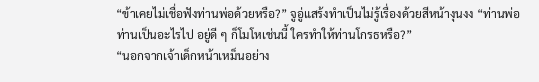“ข้าเคยไม่เชื่อฟังท่านพ่อด้วยหรือ?” จูอู่แสร้งทำเป็นไม่รู้เรื่องด้วยสีหน้างุนงง “ท่านพ่อ ท่านเป็นอะไรไป อยู่ดี ๆ ก็โมโหเช่นนี้ ใครทำให้ท่านโกรธหรือ?”
“นอกจากเจ้าเด็กหน้าเหม็นอย่าง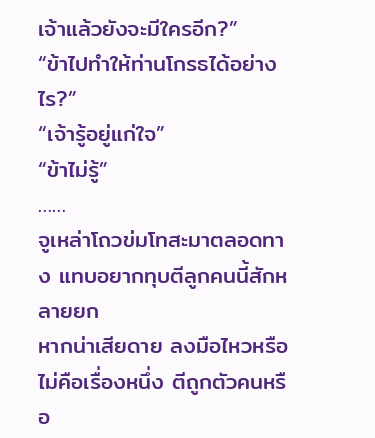เจ้าแล้วยังจะมีใครอีก?”
“ข้าไปทำให้ท่านโกรธได้อย่างไร?”
“เจ้ารู้อยู่แก่ใจ”
“ข้าไม่รู้”
……
จูเหล่าโถวข่มโทสะมาตลอดทาง แทบอยากทุบตีลูกคนนี้สักหลายยก
หากน่าเสียดาย ลงมือไหวหรือไม่คือเรื่องหนึ่ง ตีถูกตัวคนหรือ